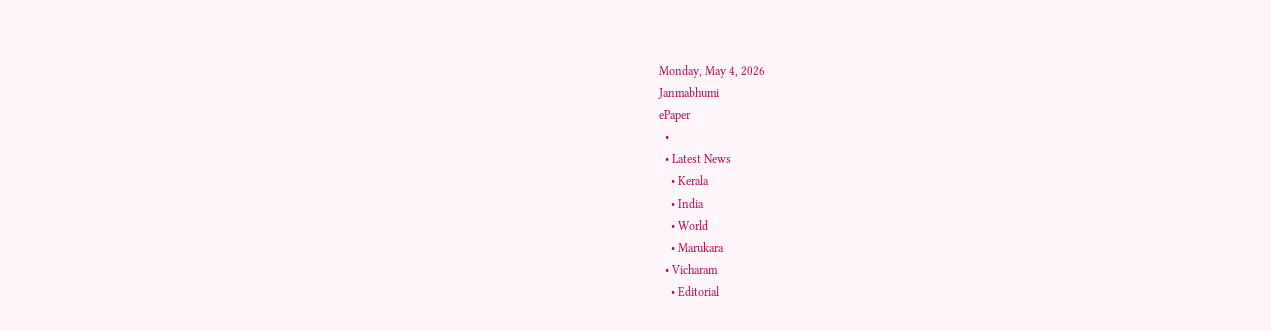Monday, May 4, 2026
Janmabhumi
ePaper
  •
  • Latest News
    • Kerala
    • India
    • World
    • Marukara
  • Vicharam
    • Editorial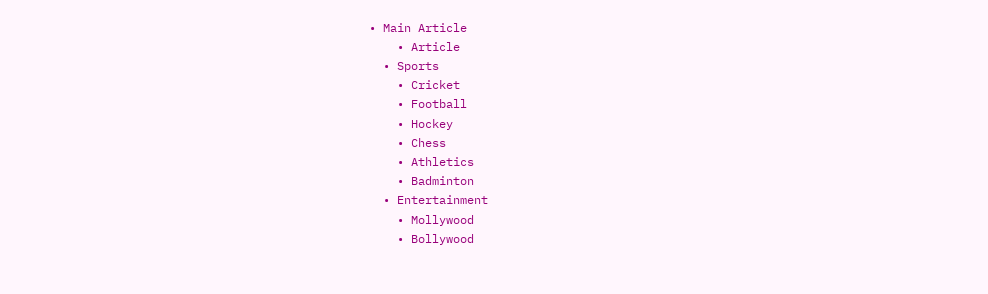• Main Article
    • Article
  • Sports
    • Cricket
    • Football
    • Hockey
    • Chess
    • Athletics
    • Badminton
  • Entertainment
    • Mollywood
    • Bollywood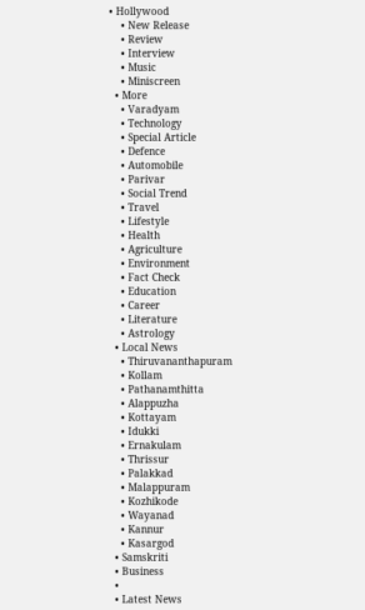• Hollywood
    • New Release
    • Review
    • Interview
    • Music
    • Miniscreen
  • More
    • Varadyam
    • Technology
    • Special Article
    • Defence
    • Automobile
    • Parivar
    • Social Trend
    • Travel
    • Lifestyle
    • Health
    • Agriculture
    • Environment
    • Fact Check
    • Education
    • Career
    • Literature
    • Astrology
  • Local News
    • Thiruvananthapuram
    • Kollam
    • Pathanamthitta
    • Alappuzha
    • Kottayam
    • Idukki
    • Ernakulam
    • Thrissur
    • Palakkad
    • Malappuram
    • Kozhikode
    • Wayanad
    • Kannur
    • Kasargod
  • Samskriti
  • Business
  •
  • Latest News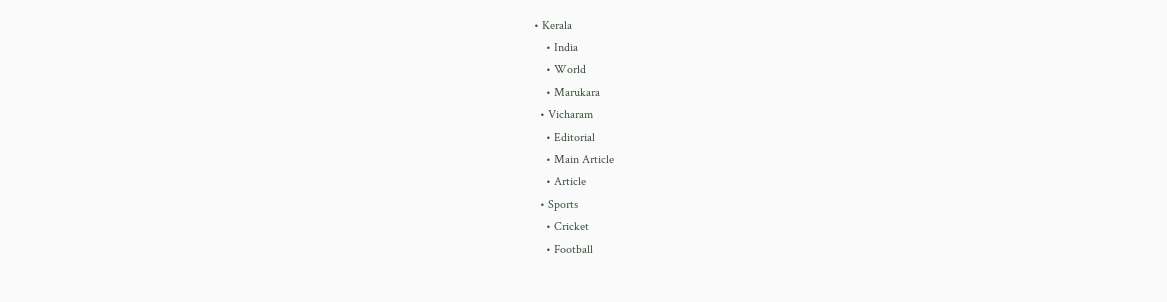• Kerala
    • India
    • World
    • Marukara
  • Vicharam
    • Editorial
    • Main Article
    • Article
  • Sports
    • Cricket
    • Football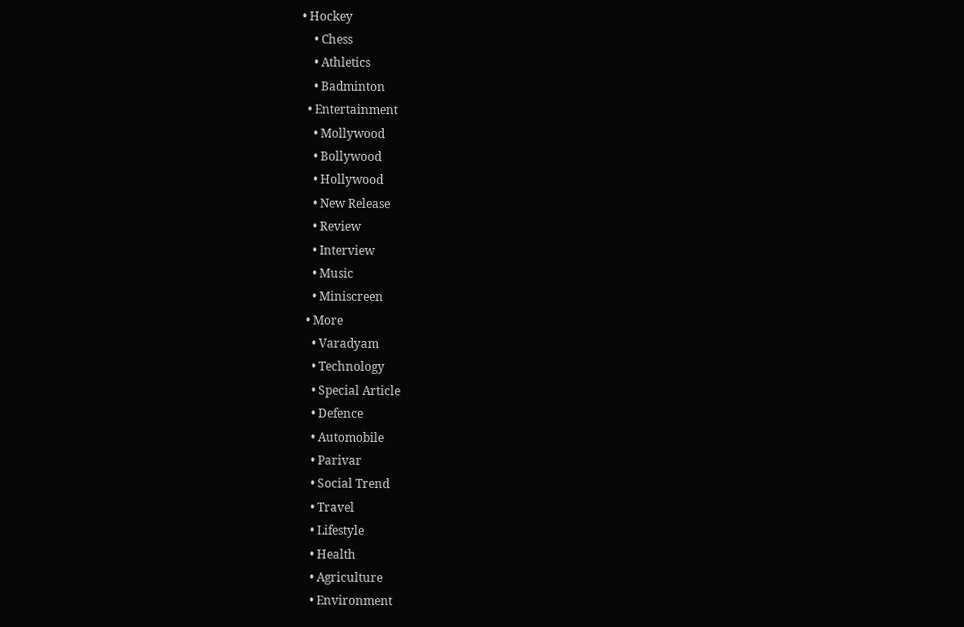• Hockey
    • Chess
    • Athletics
    • Badminton
  • Entertainment
    • Mollywood
    • Bollywood
    • Hollywood
    • New Release
    • Review
    • Interview
    • Music
    • Miniscreen
  • More
    • Varadyam
    • Technology
    • Special Article
    • Defence
    • Automobile
    • Parivar
    • Social Trend
    • Travel
    • Lifestyle
    • Health
    • Agriculture
    • Environment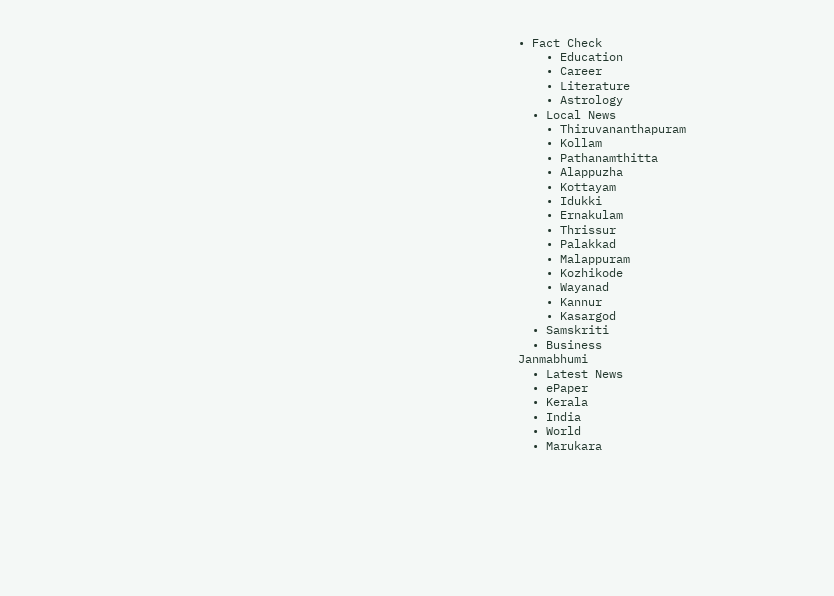• Fact Check
    • Education
    • Career
    • Literature
    • Astrology
  • Local News
    • Thiruvananthapuram
    • Kollam
    • Pathanamthitta
    • Alappuzha
    • Kottayam
    • Idukki
    • Ernakulam
    • Thrissur
    • Palakkad
    • Malappuram
    • Kozhikode
    • Wayanad
    • Kannur
    • Kasargod
  • Samskriti
  • Business
Janmabhumi
  • Latest News
  • ePaper
  • Kerala
  • India
  • World
  • Marukara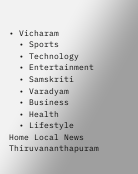• Vicharam
  • Sports
  • Technology
  • Entertainment
  • Samskriti
  • Varadyam
  • Business
  • Health
  • Lifestyle
Home Local News Thiruvananthapuram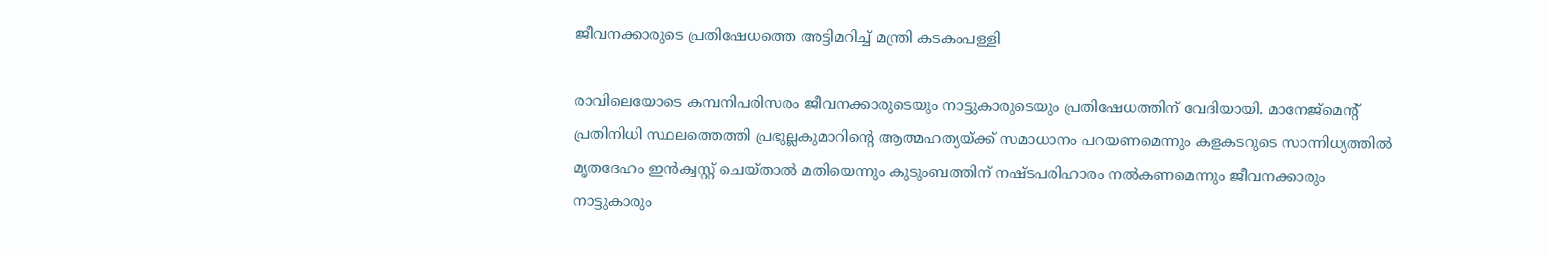ജീവനക്കാരുടെ പ്രതിഷേധത്തെ അട്ടിമറിച്ച് മന്ത്രി കടകംപള്ളി

രാവിലെയോടെ കമ്പനിപരിസരം ജീവനക്കാരുടെയും നാട്ടുകാരുടെയും പ്രതിഷേധത്തിന് വേദിയായി. മാനേജ്‌മെന്റ് പ്രതിനിധി സ്ഥലത്തെത്തി പ്രഭുല്ലകുമാറിന്റെ ആത്മഹത്യയ്‌ക്ക് സമാധാനം പറയണമെന്നും കളകടറുടെ സാന്നിധ്യത്തില്‍ മൃതദേഹം ഇന്‍ക്വസ്റ്റ് ചെയ്താല്‍ മതിയെന്നും കുടുംബത്തിന് നഷ്ടപരിഹാരം നല്‍കണമെന്നും ജീവനക്കാരും നാട്ടുകാരും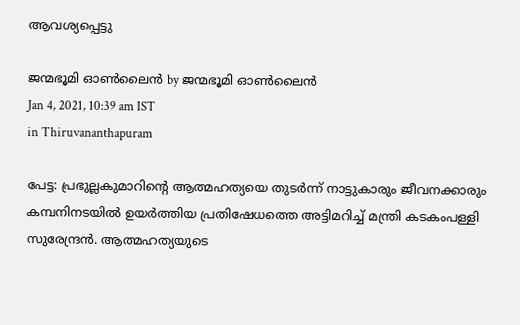ആവശ്യപ്പെട്ടു

ജന്മഭൂമി ഓണ്‍ലൈന്‍ by ജന്മഭൂമി ഓണ്‍ലൈന്‍
Jan 4, 2021, 10:39 am IST
in Thiruvananthapuram

പേട്ട: പ്രഭുല്ലകുമാറിന്റെ ആത്മഹത്യയെ തുടര്‍ന്ന് നാട്ടുകാരും ജീവനക്കാരും കമ്പനിനടയില്‍ ഉയര്‍ത്തിയ പ്രതിഷേധത്തെ അട്ടിമറിച്ച് മന്ത്രി കടകംപള്ളി സുരേന്ദ്രന്‍. ആത്മഹത്യയുടെ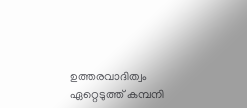ഉത്തരവാദിത്വം ഏറ്റെടുത്ത് കമ്പനി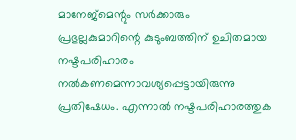മാനേജ്‌മെന്റും സര്‍ക്കാരും പ്രഭുല്ലകുമാറിന്റെ കുടുംബത്തിന് ഉചിതമായ നഷ്ടപരിഹാരം നല്‍കണമെന്നാവശ്യപ്പെട്ടായിരുന്നു പ്രതിഷേധം. എന്നാല്‍ നഷ്ടപരിഹാരത്തുക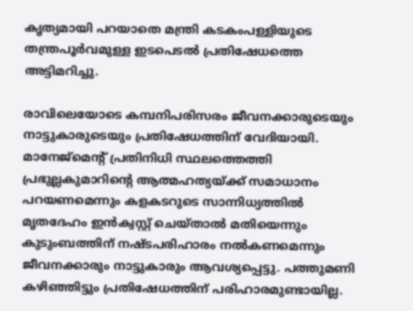കൃത്യമായി പറയാതെ മന്ത്രി കടകംപള്ളിയുടെ തന്ത്രപൂര്‍വമുള്ള ഇടപെടല്‍ പ്രതിഷേധത്തെ അട്ടിമറിച്ചു.

രാവിലെയോടെ കമ്പനിപരിസരം ജീവനക്കാരുടെയും നാട്ടുകാരുടെയും പ്രതിഷേധത്തിന് വേദിയായി. മാനേജ്‌മെന്റ് പ്രതിനിധി സ്ഥലത്തെത്തി പ്രഭുല്ലകുമാറിന്റെ ആത്മഹത്യയ്‌ക്ക് സമാധാനം പറയണമെന്നും കളകടറുടെ സാന്നിധ്യത്തില്‍ മൃതദേഹം ഇന്‍ക്വസ്റ്റ് ചെയ്താല്‍ മതിയെന്നും കുടുംബത്തിന് നഷ്ടപരിഹാരം നല്‍കണമെന്നും ജീവനക്കാരും നാട്ടുകാരും ആവശ്യപ്പെട്ടു. പത്തുമണി കഴിഞ്ഞിട്ടും പ്രതിഷേധത്തിന് പരിഹാരമുണ്ടായില്ല.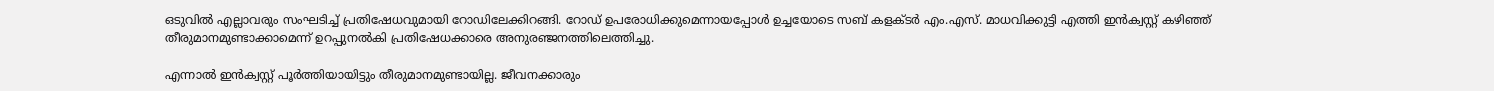ഒടുവില്‍ എല്ലാവരും സംഘടിച്ച് പ്രതിഷേധവുമായി റോഡിലേക്കിറങ്ങി. റോഡ് ഉപരോധിക്കുമെന്നായപ്പോള്‍ ഉച്ചയോടെ സബ് കളക്ടര്‍ എം.എസ്. മാധവിക്കുട്ടി എത്തി ഇന്‍ക്വസ്റ്റ് കഴിഞ്ഞ് തീരുമാനമുണ്ടാക്കാമെന്ന് ഉറപ്പുനല്‍കി പ്രതിഷേധക്കാരെ അനുരഞ്ജനത്തിലെത്തിച്ചു.

എന്നാല്‍ ഇന്‍ക്വസ്റ്റ് പൂര്‍ത്തിയായിട്ടും തീരുമാനമുണ്ടായില്ല. ജീവനക്കാരും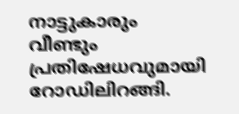നാട്ടുകാരും വീണ്ടും പ്രതിഷേധവുമായി റോഡിലിറങ്ങി.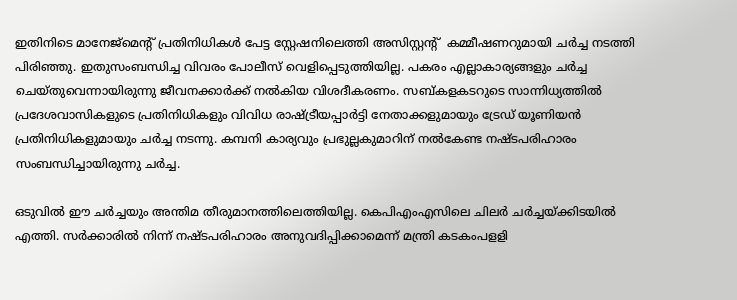ഇതിനിടെ മാനേജ്‌മെന്റ് പ്രതിനിധികള്‍ പേട്ട സ്റ്റേഷനിലെത്തി അസിസ്റ്റന്റ്  കമ്മീഷണറുമായി ചര്‍ച്ച നടത്തി പിരിഞ്ഞു. ഇതുസംബന്ധിച്ച വിവരം പോലീസ് വെളിപ്പെടുത്തിയില്ല. പകരം എല്ലാകാര്യങ്ങളും ചര്‍ച്ച ചെയ്തുവെന്നായിരുന്നു ജീവനക്കാര്‍ക്ക് നല്‍കിയ വിശദീകരണം. സബ്കളകടറുടെ സാന്നിധ്യത്തില്‍ പ്രദേശവാസികളുടെ പ്രതിനിധികളും വിവിധ രാഷ്‌ട്രീയപ്പാര്‍ട്ടി നേതാക്കളുമായും ട്രേഡ് യൂണിയന്‍ പ്രതിനിധികളുമായും ചര്‍ച്ച നടന്നു. കമ്പനി കാര്യവും പ്രഭുല്ലകുമാറിന് നല്‍കേണ്ട നഷ്ടപരിഹാരം  സംബന്ധിച്ചായിരുന്നു ചര്‍ച്ച.

ഒടുവില്‍ ഈ ചര്‍ച്ചയും അന്തിമ തീരുമാനത്തിലെത്തിയില്ല. കെപിഎംഎസിലെ ചിലര്‍ ചര്‍ച്ചയ്‌ക്കിടയില്‍ എത്തി. സര്‍ക്കാരില്‍ നിന്ന് നഷ്ടപരിഹാരം അനുവദിപ്പിക്കാമെന്ന് മന്ത്രി കടകംപളളി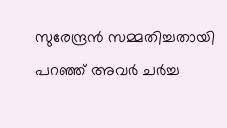സുരേന്ദ്രന്‍ സമ്മതിച്ചതായി പറഞ്ഞ് അവര്‍ ചര്‍ച്ച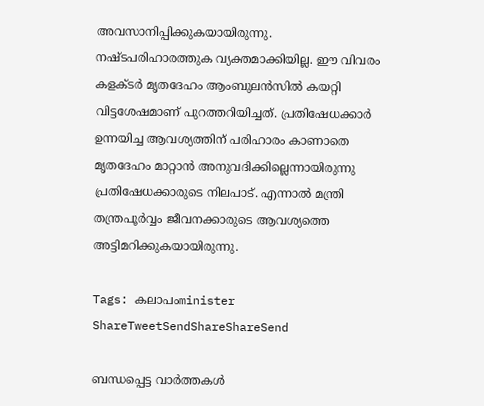അവസാനിപ്പിക്കുകയായിരുന്നു. നഷ്ടപരിഹാരത്തുക വ്യക്തമാക്കിയില്ല. ഈ വിവരം കളക്ടര്‍ മൃതദേഹം ആംബുലന്‍സില്‍ കയറ്റി വിട്ടശേഷമാണ് പുറത്തറിയിച്ചത്. പ്രതിഷേധക്കാര്‍ ഉന്നയിച്ച ആവശ്യത്തിന് പരിഹാരം കാണാതെ മൃതദേഹം മാറ്റാന്‍ അനുവദിക്കില്ലെന്നായിരുന്നു പ്രതിഷേധക്കാരുടെ നിലപാട്. എന്നാല്‍ മന്ത്രി തന്ത്രപൂര്‍വ്വം ജീവനക്കാരുടെ ആവശ്യത്തെ അട്ടിമറിക്കുകയായിരുന്നു.

Tags: കലാപംminister
ShareTweetSendShareShareSend

ബന്ധപ്പെട്ട വാര്‍ത്തകള്‍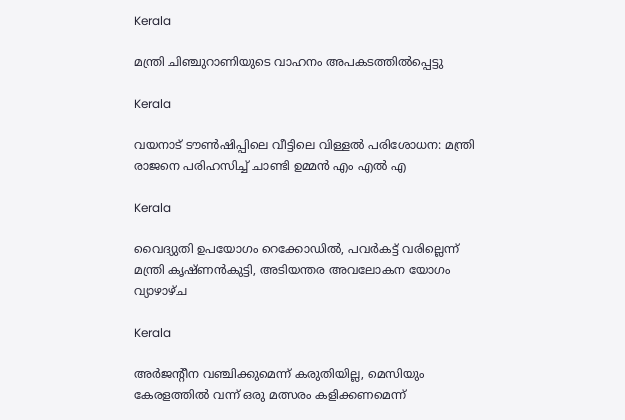Kerala

മന്ത്രി ചിഞ്ചുറാണിയുടെ വാഹനം അപകടത്തില്‍പ്പെട്ടു

Kerala

വയനാട് ടൗണ്‍ഷിപ്പിലെ വീട്ടിലെ വിള്ളല്‍ പരിശോധന: മന്ത്രി രാജനെ പരിഹസിച്ച് ചാണ്ടി ഉമ്മന്‍ എം എല്‍ എ

Kerala

വൈദ്യുതി ഉപയോഗം റെക്കോഡില്‍, പവര്‍കട്ട് വരില്ലെന്ന് മന്ത്രി കൃഷ്ണന്‍കുട്ടി, അടിയന്തര അവലോകന യോഗം വ്യാഴാഴ്ച

Kerala

അര്‍ജന്റീന വഞ്ചിക്കുമെന്ന് കരുതിയില്ല, മെസിയും കേരളത്തില്‍ വന്ന് ഒരു മത്സരം കളിക്കണമെന്ന്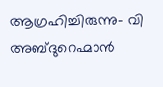ആഗ്രഹിച്ചിരുന്നു- വി അബ്ദുറെഹ്മാന്‍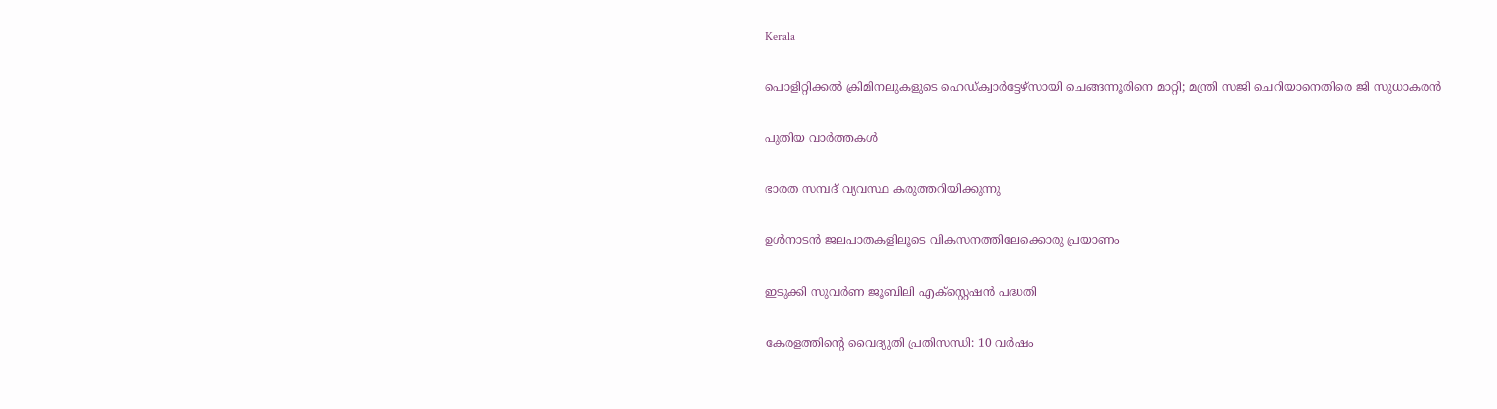Kerala

പൊളിറ്റിക്കല്‍ ക്രിമിനലുകളുടെ ഹെഡ്ക്വാര്‍ട്ടേഴ്‌സായി ചെങ്ങന്നൂരിനെ മാറ്റി; മന്ത്രി സജി ചെറിയാനെതിരെ ജി സുധാകരന്‍

പുതിയ വാര്‍ത്തകള്‍

ഭാരത സമ്പദ് വ്യവസ്ഥ കരുത്തറിയിക്കുന്നു

ഉള്‍നാടന്‍ ജലപാതകളിലൂടെ വികസനത്തിലേക്കൊരു പ്രയാണം

ഇടുക്കി സുവര്‍ണ ജൂബിലി എക്സ്റ്റെഷന്‍ പദ്ധതി

കേരളത്തിന്റെ വൈദ്യുതി പ്രതിസന്ധി: 10 വര്‍ഷം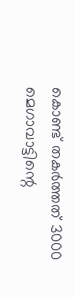കൊണ്ട് തകര്‍ത്തത് 3000 മെഗാവാട്ടിന്റെ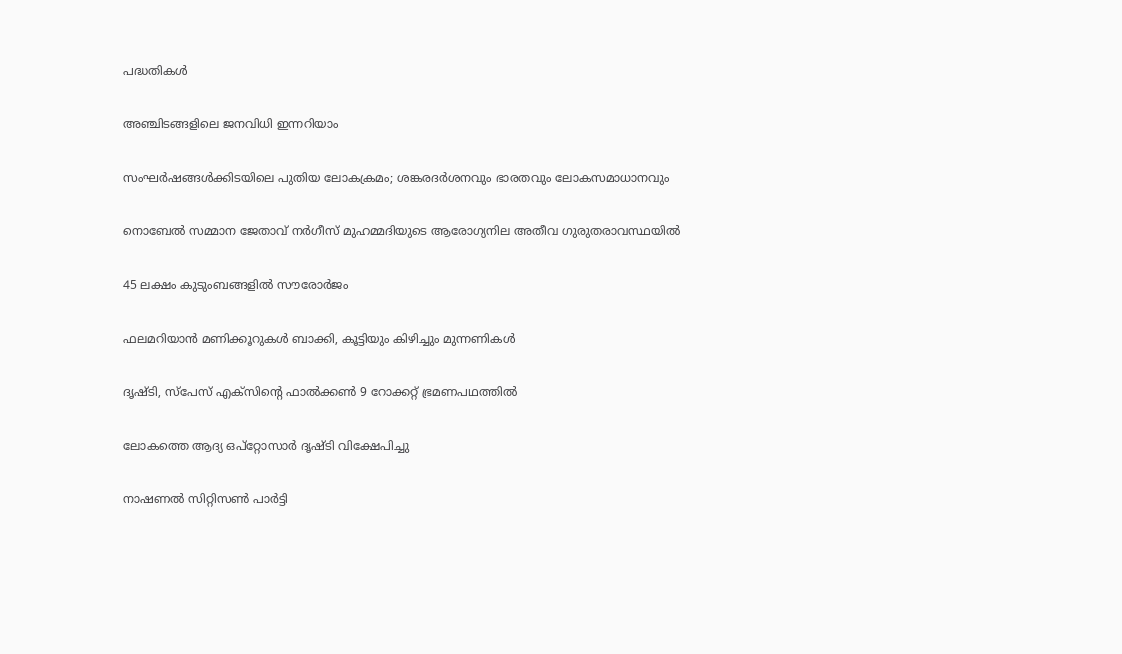പദ്ധതികള്‍

അഞ്ചിടങ്ങളിലെ ജനവിധി ഇന്നറിയാം

സംഘര്‍ഷങ്ങള്‍ക്കിടയിലെ പുതിയ ലോകക്രമം; ശങ്കരദര്‍ശനവും ഭാരതവും ലോകസമാധാനവും

നൊബേല്‍ സമ്മാന ജേതാവ് നര്‍ഗീസ് മുഹമ്മദിയുടെ ആരോഗ്യനില അതീവ ഗുരുതരാവസ്ഥയില്‍

45 ലക്ഷം കുടുംബങ്ങളില്‍ സൗരോര്‍ജം

ഫലമറിയാന്‍ മണിക്കൂറുകള്‍ ബാക്കി, കൂട്ടിയും കിഴിച്ചും മുന്നണികള്‍

ദൃഷ്ടി, സ്‌പേസ് എക്‌സിന്റെ ഫാല്‍ക്കണ്‍ 9 റോക്കറ്റ് ഭ്രമണപഥത്തില്‍

ലോകത്തെ ആദ്യ ഒപ്‌റ്റോസാര്‍ ദൃഷ്ടി വിക്ഷേപിച്ചു

നാഷണല്‍ സിറ്റിസണ്‍ പാര്‍ട്ടി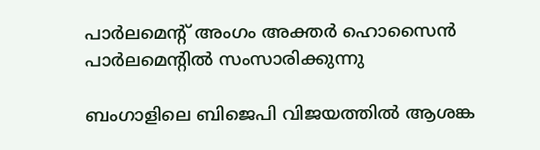പാര്‍ലമെന്റ് അംഗം അക്തര്‍ ഹൊസൈന്‍ പാര്‍ലമെന്റില്‍ സംസാരിക്കുന്നു

ബംഗാളിലെ ബിജെപി വിജയത്തില്‍ ആശങ്ക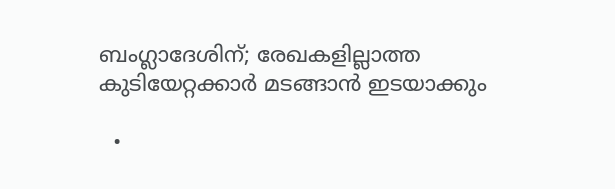ബംഗ്ലാദേശിന്; രേഖകളില്ലാത്ത കുടിയേറ്റക്കാര്‍ മടങ്ങാന്‍ ഇടയാക്കും

  •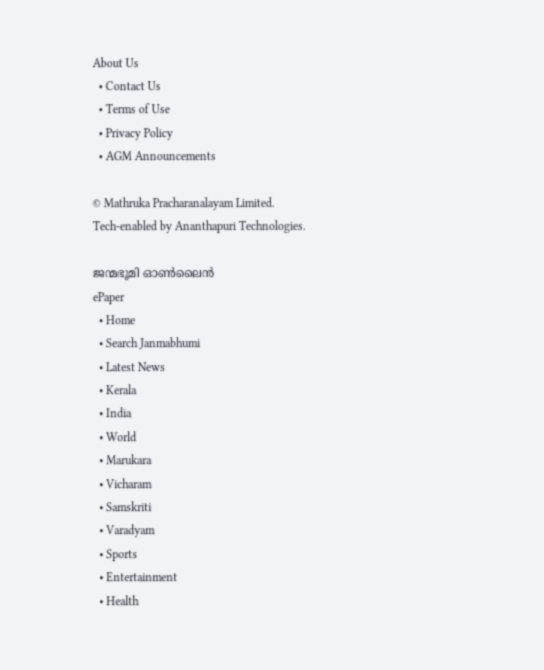About Us
  • Contact Us
  • Terms of Use
  • Privacy Policy
  • AGM Announcements

© Mathruka Pracharanalayam Limited.
Tech-enabled by Ananthapuri Technologies.

ജന്മഭൂമി ഓണ്‍ലൈന്‍
ePaper
  • Home
  • Search Janmabhumi
  • Latest News
  • Kerala
  • India
  • World
  • Marukara
  • Vicharam
  • Samskriti
  • Varadyam
  • Sports
  • Entertainment
  • Health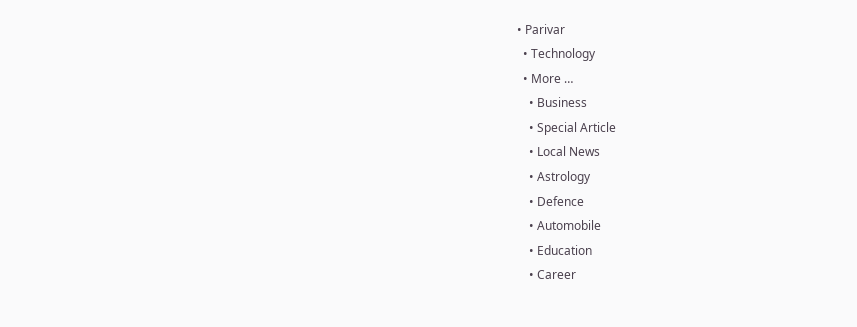• Parivar
  • Technology
  • More …
    • Business
    • Special Article
    • Local News
    • Astrology
    • Defence
    • Automobile
    • Education
    • Career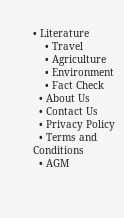• Literature
    • Travel
    • Agriculture
    • Environment
    • Fact Check
  • About Us
  • Contact Us
  • Privacy Policy
  • Terms and Conditions
  • AGM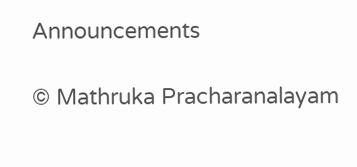Announcements

© Mathruka Pracharanalayam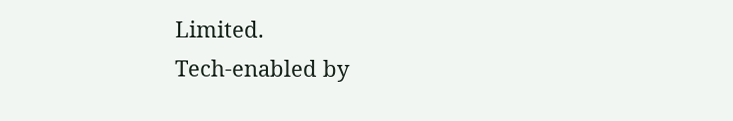Limited.
Tech-enabled by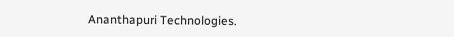Ananthapuri Technologies.